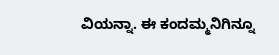ವಿಯನ್ನಾ. ಈ ಕಂದಮ್ಮನಿಗಿನ್ನೂ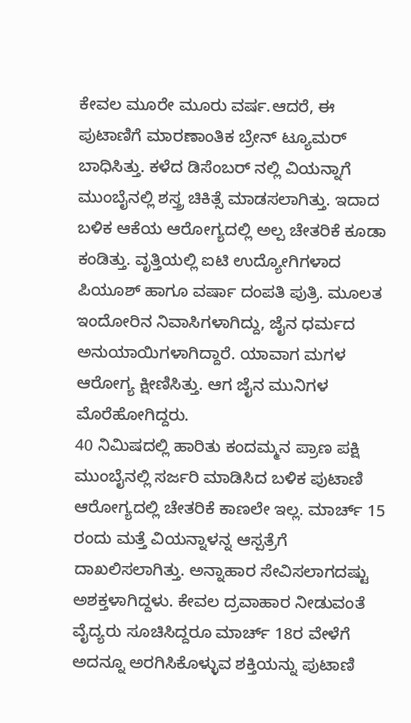ಕೇವಲ ಮೂರೇ ಮೂರು ವರ್ಷ.ಆದರೆ, ಈ ಪುಟಾಣಿಗೆ ಮಾರಣಾಂತಿಕ ಬ್ರೇನ್ ಟ್ಯೂಮರ್ ಬಾಧಿಸಿತ್ತು. ಕಳೆದ ಡಿಸೆಂಬರ್ ನಲ್ಲಿ ವಿಯನ್ನಾಗೆ ಮುಂಬೈನಲ್ಲಿ ಶಸ್ತ್ರ ಚಿಕಿತ್ಸೆ ಮಾಡಸಲಾಗಿತ್ತು. ಇದಾದ ಬಳಿಕ ಆಕೆಯ ಆರೋಗ್ಯದಲ್ಲಿ ಅಲ್ಪ ಚೇತರಿಕೆ ಕೂಡಾ ಕಂಡಿತ್ತು. ವೃತ್ತಿಯಲ್ಲಿ ಐಟಿ ಉದ್ಯೋಗಿಗಳಾದ ಪಿಯೂಶ್ ಹಾಗೂ ವರ್ಷಾ ದಂಪತಿ ಪುತ್ರಿ. ಮೂಲತ ಇಂದೋರಿನ ನಿವಾಸಿಗಳಾಗಿದ್ದು, ಜೈನ ಧರ್ಮದ ಅನುಯಾಯಿಗಳಾಗಿದ್ದಾರೆ. ಯಾವಾಗ ಮಗಳ ಆರೋಗ್ಯ ಕ್ಷೀಣಿಸಿತ್ತು. ಆಗ ಜೈನ ಮುನಿಗಳ ಮೊರೆಹೋಗಿದ್ದರು.
40 ನಿಮಿಷದಲ್ಲಿ ಹಾರಿತು ಕಂದಮ್ಮನ ಪ್ರಾಣ ಪಕ್ಷಿ
ಮುಂಬೈನಲ್ಲಿ ಸರ್ಜರಿ ಮಾಡಿಸಿದ ಬಳಿಕ ಪುಟಾಣಿ ಆರೋಗ್ಯದಲ್ಲಿ ಚೇತರಿಕೆ ಕಾಣಲೇ ಇಲ್ಲ. ಮಾರ್ಚ್ 15 ರಂದು ಮತ್ತೆ ವಿಯನ್ನಾಳನ್ನ ಆಸ್ಪತ್ರೆಗೆ ದಾಖಲಿಸಲಾಗಿತ್ತು. ಅನ್ನಾಹಾರ ಸೇವಿಸಲಾಗದಷ್ಟು ಅಶಕ್ತಳಾಗಿದ್ದಳು. ಕೇವಲ ದ್ರವಾಹಾರ ನೀಡುವಂತೆ ವೈದ್ಯರು ಸೂಚಿಸಿದ್ದರೂ ಮಾರ್ಚ್ 18ರ ವೇಳೆಗೆ ಅದನ್ನೂ ಅರಗಿಸಿಕೊಳ್ಳುವ ಶಕ್ತಿಯನ್ನು ಪುಟಾಣಿ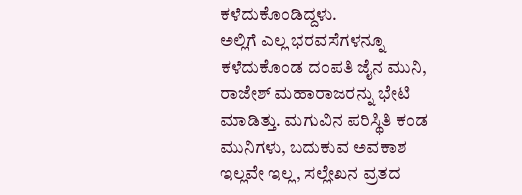ಕಳೆದುಕೊಂಡಿದ್ದಳು.
ಅಲ್ಲಿಗೆ ಎಲ್ಲ ಭರವಸೆಗಳನ್ನೂ ಕಳೆದುಕೊಂಡ ದಂಪತಿ ಜೈನ ಮುನಿ, ರಾಜೇಶ್ ಮಹಾರಾಜರನ್ನು ಭೇಟಿ ಮಾಡಿತ್ತು. ಮಗುವಿನ ಪರಿಸ್ಥಿತಿ ಕಂಡ ಮುನಿಗಳು, ಬದುಕುವ ಅವಕಾಶ ಇಲ್ಲವೇ ಇಲ್ಲ, ಸಲ್ಲೇಖನ ವ್ರತದ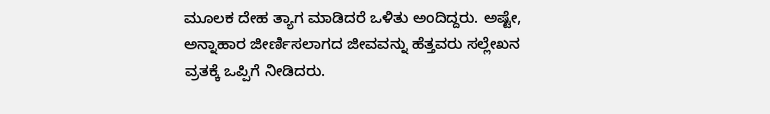ಮೂಲಕ ದೇಹ ತ್ಯಾಗ ಮಾಡಿದರೆ ಒಳಿತು ಅಂದಿದ್ದರು. ಅಷ್ಟೇ, ಅನ್ನಾಹಾರ ಜೀರ್ಣಿಸಲಾಗದ ಜೀವವನ್ನು ಹೆತ್ತವರು ಸಲ್ಲೇಖನ ವ್ರತಕ್ಕೆ ಒಪ್ಪಿಗೆ ನೀಡಿದರು.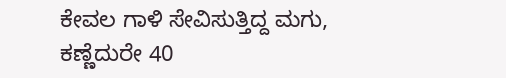ಕೇವಲ ಗಾಳಿ ಸೇವಿಸುತ್ತಿದ್ದ ಮಗು, ಕಣ್ಣೆದುರೇ 40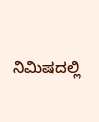ನಿಮಿಷದಲ್ಲಿ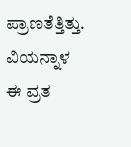ಪ್ರಾಣತೆತ್ತಿತ್ತು. ವಿಯನ್ನಾಳ ಈ ವ್ರತ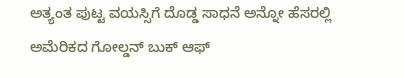ಅತ್ಯಂತ ಪುಟ್ಟ ವಯಸ್ಸಿಗೆ ದೊಡ್ಡ ಸಾಧನೆ ಅನ್ನೋ ಹೆಸರಲ್ಲಿ ಅಮೆರಿಕದ ಗೋಲ್ಡನ್ ಬುಕ್ ಆಫ್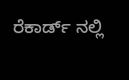ರೆಕಾರ್ಡ್ ನಲ್ಲಿ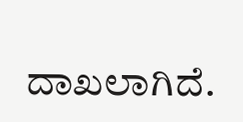ದಾಖಲಾಗಿದೆ.